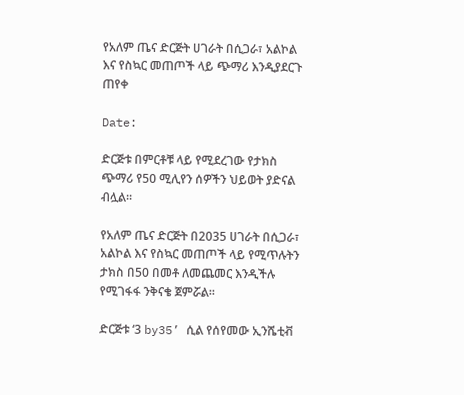የአለም ጤና ድርጅት ሀገራት በሲጋራ፣ አልኮል እና የስኳር መጠጦች ላይ ጭማሪ እንዲያደርጉ ጠየቀ

Date:

ድርጅቱ በምርቶቹ ላይ የሚደረገው የታክስ ጭማሪ የ50 ሚሊየን ሰዎችን ህይወት ያድናል ብሏል።

የአለም ጤና ድርጅት በ2035 ሀገራት በሲጋራ፣ አልኮል እና የስኳር መጠጦች ላይ የሚጥሉትን ታክስ በ50 በመቶ ለመጨመር እንዲችሉ የሚገፋፋ ንቅናቄ ጀምሯል።

ድርጅቱ ‘3 by35’ ሲል የሰየመው ኢንሼቲቭ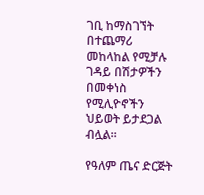ገቢ ከማስገኘት በተጨማሪ መከላከል የሚቻሉ ገዳይ በሽታዎችን በመቀነስ የሚሊዮኖችን ህይወት ይታደጋል ብሏል።

የዓለም ጤና ድርጅት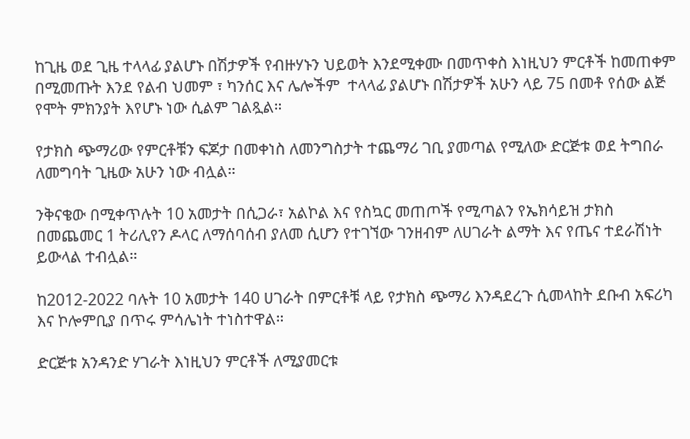ከጊዜ ወደ ጊዜ ተላላፊ ያልሆኑ በሽታዎች የብዙሃኑን ህይወት እንደሚቀሙ በመጥቀስ እነዚህን ምርቶች ከመጠቀም በሚመጡት እንደ የልብ ህመም ፣ ካንሰር እና ሌሎችም  ተላላፊ ያልሆኑ በሽታዎች አሁን ላይ 75 በመቶ የሰው ልጅ የሞት ምክንያት እየሆኑ ነው ሲልም ገልጿል።

የታክስ ጭማሪው የምርቶቹን ፍጆታ በመቀነስ ለመንግስታት ተጨማሪ ገቢ ያመጣል የሚለው ድርጅቱ ወደ ትግበራ ለመግባት ጊዜው አሁን ነው ብሏል።

ንቅናቄው በሚቀጥሉት 10 አመታት በሲጋራ፣ አልኮል እና የስኳር መጠጦች የሚጣልን የኤክሳይዝ ታክስ በመጨመር 1 ትሪሊየን ዶላር ለማሰባሰብ ያለመ ሲሆን የተገኘው ገንዘብም ለሀገራት ልማት እና የጤና ተደራሽነት ይውላል ተብሏል።

ከ2012-2022 ባሉት 10 አመታት 140 ሀገራት በምርቶቹ ላይ የታክስ ጭማሪ እንዳደረጉ ሲመላከት ደቡብ አፍሪካ እና ኮሎምቢያ በጥሩ ምሳሌነት ተነስተዋል።

ድርጅቱ አንዳንድ ሃገራት እነዚህን ምርቶች ለሚያመርቱ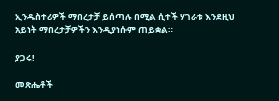ኢንዱስተሪዎች ማበረታቻ ይሰጣሉ በሚል ሲተች ሃገራቱ እንደዚህ አይነት ማበረታቻዎችን እንዲያነሱም ጠይቋል።

ያጋሩ!

መጽሔቶች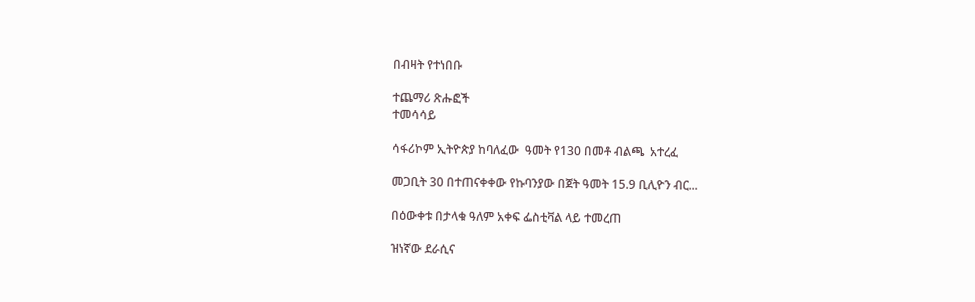በብዛት የተነበቡ

ተጨማሪ ጽሑፎች
ተመሳሳይ

ሳፋሪኮም ኢትዮጵያ ከባለፈው  ዓመት የ130 በመቶ ብልጫ  አተረፈ

መጋቢት 30 በተጠናቀቀው የኩባንያው በጀት ዓመት 15.9 ቢሊዮን ብር...

በዕውቀቱ በታላቁ ዓለም አቀፍ ፌስቲቫል ላይ ተመረጠ

ዝነኛው ደራሲና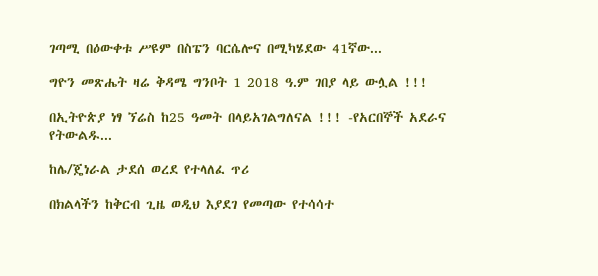ገጣሚ በዕውቀቱ ሥዩም በስፔን ባርሴሎና በሚካሄደው 41ኛው...

ግዮን መጽሔት ዛሬ ቅዳሜ ግንቦት 1 2018 ዓ.ም ገበያ ላይ ውሏል !!!

በኢትዮጵያ ነፃ ኘሬስ ከ25 ዓመት በላይአገልግለናል !!! -የአርበኞች አደራና የትውልዱ...

ከሌ/ጄነራል ታደሰ ወረደ የተላለፈ ጥሪ

በክልላችን ከቅርብ ጊዜ ወዲህ እያደገ የመጣው የተሳሳተ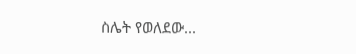ስሌት የወለደው...